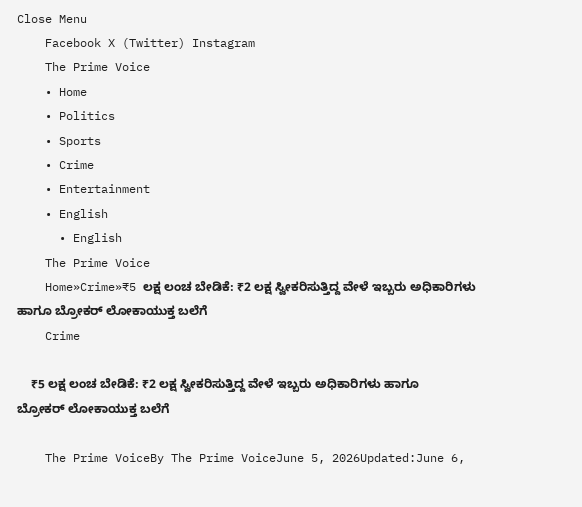Close Menu
    Facebook X (Twitter) Instagram
    The Prime Voice
    • Home
    • Politics
    • Sports
    • Crime
    • Entertainment
    • English
      • English
    The Prime Voice
    Home»Crime»₹5 ಲಕ್ಷ ಲಂಚ ಬೇಡಿಕೆ: ₹2 ಲಕ್ಷ ಸ್ವೀಕರಿಸುತ್ತಿದ್ದ ವೇಳೆ ಇಬ್ಬರು ಅಧಿಕಾರಿಗಳು ಹಾಗೂ ಬ್ರೋಕರ್ ಲೋಕಾಯುಕ್ತ ಬಲೆಗೆ
    Crime

    ₹5 ಲಕ್ಷ ಲಂಚ ಬೇಡಿಕೆ: ₹2 ಲಕ್ಷ ಸ್ವೀಕರಿಸುತ್ತಿದ್ದ ವೇಳೆ ಇಬ್ಬರು ಅಧಿಕಾರಿಗಳು ಹಾಗೂ ಬ್ರೋಕರ್ ಲೋಕಾಯುಕ್ತ ಬಲೆಗೆ

    The Prime VoiceBy The Prime VoiceJune 5, 2026Updated:June 6,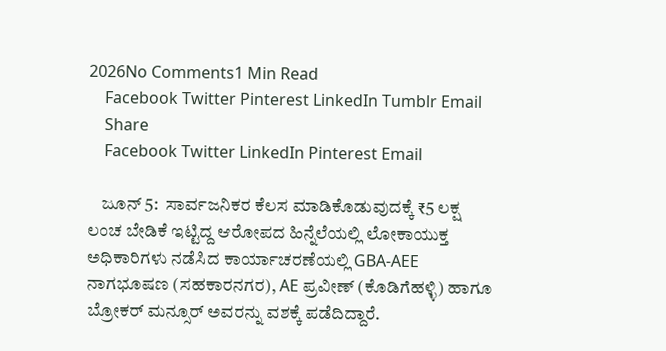2026No Comments1 Min Read
    Facebook Twitter Pinterest LinkedIn Tumblr Email
    Share
    Facebook Twitter LinkedIn Pinterest Email

    ಜೂನ್ 5:  ಸಾರ್ವಜನಿಕರ ಕೆಲಸ ಮಾಡಿಕೊಡುವುದಕ್ಕೆ ₹5 ಲಕ್ಷ ಲಂಚ ಬೇಡಿಕೆ ಇಟ್ಟಿದ್ದ ಆರೋಪದ ಹಿನ್ನೆಲೆಯಲ್ಲಿ ಲೋಕಾಯುಕ್ತ ಅಧಿಕಾರಿಗಳು ನಡೆಸಿದ ಕಾರ್ಯಾಚರಣೆಯಲ್ಲಿ GBA-AEE ನಾಗಭೂಷಣ (ಸಹಕಾರನಗರ), AE ಪ್ರವೀಣ್ (ಕೊಡಿಗೆಹಳ್ಳಿ) ಹಾಗೂ ಬ್ರೋಕರ್ ಮನ್ಸೂರ್ ಅವರನ್ನು ವಶಕ್ಕೆ ಪಡೆದಿದ್ದಾರೆ.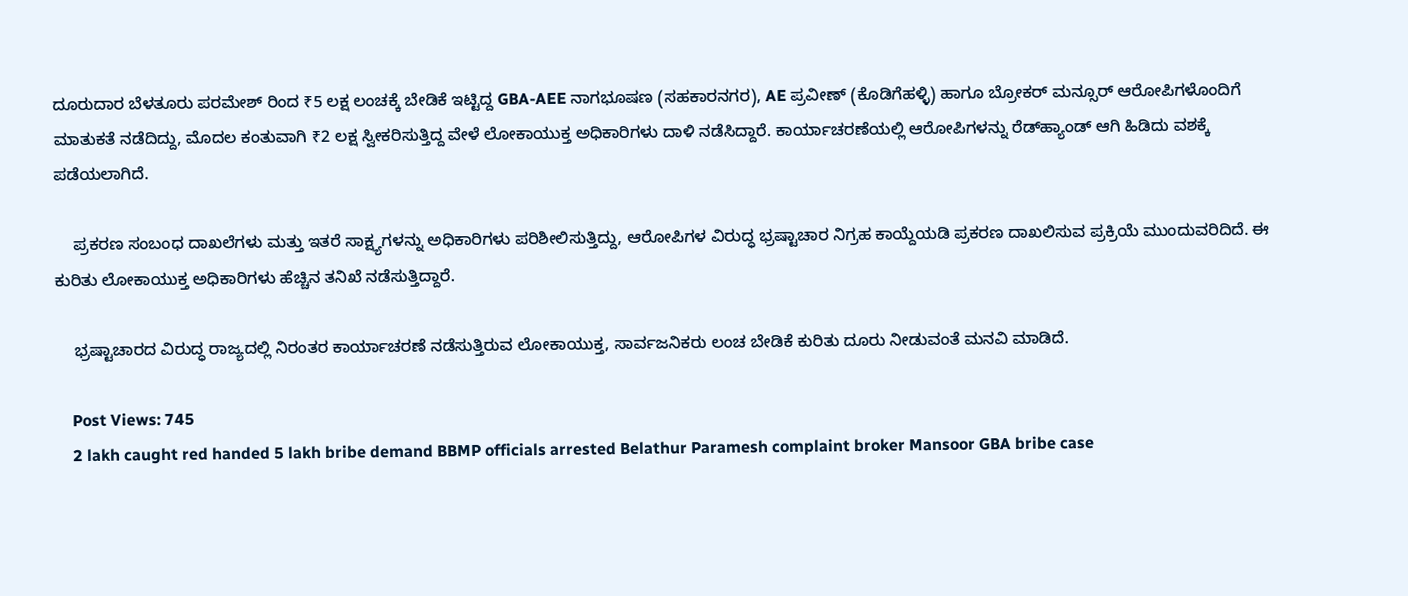ದೂರುದಾರ ಬೆಳತೂರು ಪರಮೇಶ್ ರಿಂದ ₹5 ಲಕ್ಷ ಲಂಚಕ್ಕೆ ಬೇಡಿಕೆ ಇಟ್ಟಿದ್ದ GBA-AEE ನಾಗಭೂಷಣ (ಸಹಕಾರನಗರ), AE ಪ್ರವೀಣ್ (ಕೊಡಿಗೆಹಳ್ಳಿ) ಹಾಗೂ ಬ್ರೋಕರ್ ಮನ್ಸೂರ್ ಆರೋಪಿಗಳೊಂದಿಗೆ ಮಾತುಕತೆ ನಡೆದಿದ್ದು, ಮೊದಲ ಕಂತುವಾಗಿ ₹2 ಲಕ್ಷ ಸ್ವೀಕರಿಸುತ್ತಿದ್ದ ವೇಳೆ ಲೋಕಾಯುಕ್ತ ಅಧಿಕಾರಿಗಳು ದಾಳಿ ನಡೆಸಿದ್ದಾರೆ. ಕಾರ್ಯಾಚರಣೆಯಲ್ಲಿ ಆರೋಪಿಗಳನ್ನು ರೆಡ್‌ಹ್ಯಾಂಡ್ ಆಗಿ ಹಿಡಿದು ವಶಕ್ಕೆ ಪಡೆಯಲಾಗಿದೆ.

    ಪ್ರಕರಣ ಸಂಬಂಧ ದಾಖಲೆಗಳು ಮತ್ತು ಇತರೆ ಸಾಕ್ಷ್ಯಗಳನ್ನು ಅಧಿಕಾರಿಗಳು ಪರಿಶೀಲಿಸುತ್ತಿದ್ದು, ಆರೋಪಿಗಳ ವಿರುದ್ಧ ಭ್ರಷ್ಟಾಚಾರ ನಿಗ್ರಹ ಕಾಯ್ದೆಯಡಿ ಪ್ರಕರಣ ದಾಖಲಿಸುವ ಪ್ರಕ್ರಿಯೆ ಮುಂದುವರಿದಿದೆ. ಈ ಕುರಿತು ಲೋಕಾಯುಕ್ತ ಅಧಿಕಾರಿಗಳು ಹೆಚ್ಚಿನ ತನಿಖೆ ನಡೆಸುತ್ತಿದ್ದಾರೆ.

    ಭ್ರಷ್ಟಾಚಾರದ ವಿರುದ್ಧ ರಾಜ್ಯದಲ್ಲಿ ನಿರಂತರ ಕಾರ್ಯಾಚರಣೆ ನಡೆಸುತ್ತಿರುವ ಲೋಕಾಯುಕ್ತ, ಸಾರ್ವಜನಿಕರು ಲಂಚ ಬೇಡಿಕೆ ಕುರಿತು ದೂರು ನೀಡುವಂತೆ ಮನವಿ ಮಾಡಿದೆ.

    Post Views: 745
    2 lakh caught red handed 5 lakh bribe demand BBMP officials arrested Belathur Paramesh complaint broker Mansoor GBA bribe case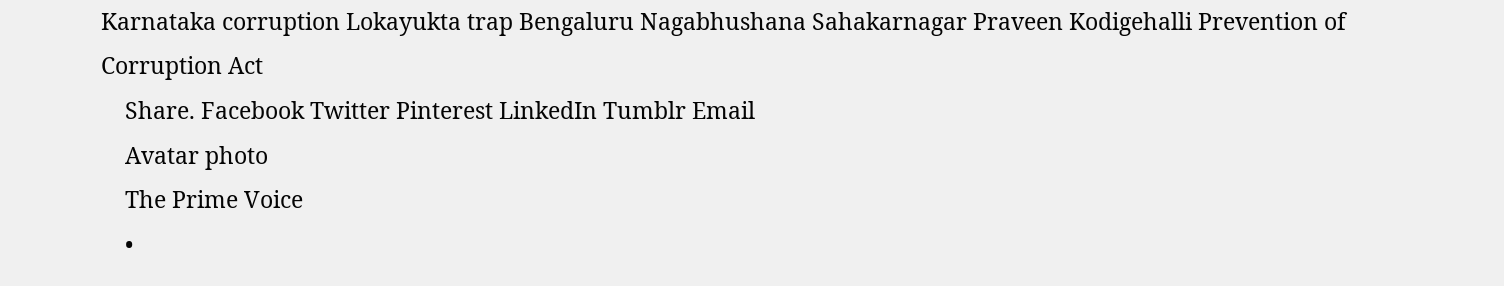Karnataka corruption Lokayukta trap Bengaluru Nagabhushana Sahakarnagar Praveen Kodigehalli Prevention of Corruption Act
    Share. Facebook Twitter Pinterest LinkedIn Tumblr Email
    Avatar photo
    The Prime Voice
    •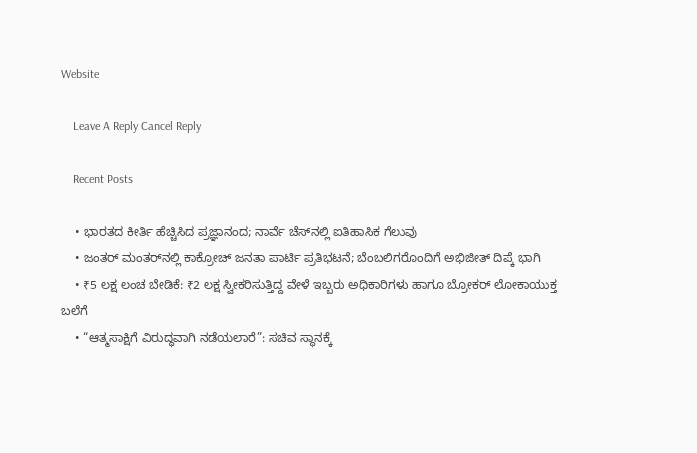Website

    Leave A Reply Cancel Reply

    Recent Posts

    • ಭಾರತದ ಕೀರ್ತಿ ಹೆಚ್ಚಿಸಿದ ಪ್ರಜ್ಞಾನಂದ; ನಾರ್ವೆ ಚೆಸ್‌ನಲ್ಲಿ ಐತಿಹಾಸಿಕ ಗೆಲುವು
    • ಜಂತರ್ ಮಂತರ್‌ನಲ್ಲಿ ಕಾಕ್ರೋಚ್ ಜನತಾ ಪಾರ್ಟಿ ಪ್ರತಿಭಟನೆ; ಬೆಂಬಲಿಗರೊಂದಿಗೆ ಅಭಿಜೀತ್ ದಿಪ್ಕೆ ಭಾಗಿ
    • ₹5 ಲಕ್ಷ ಲಂಚ ಬೇಡಿಕೆ: ₹2 ಲಕ್ಷ ಸ್ವೀಕರಿಸುತ್ತಿದ್ದ ವೇಳೆ ಇಬ್ಬರು ಅಧಿಕಾರಿಗಳು ಹಾಗೂ ಬ್ರೋಕರ್ ಲೋಕಾಯುಕ್ತ ಬಲೆಗೆ
    • “ಆತ್ಮಸಾಕ್ಷಿಗೆ ವಿರುದ್ಧವಾಗಿ ನಡೆಯಲಾರೆ”: ಸಚಿವ ಸ್ಥಾನಕ್ಕೆ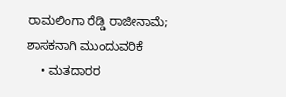ರಾಮಲಿಂಗಾ ರೆಡ್ಡಿ ರಾಜೀನಾಮೆ; ಶಾಸಕನಾಗಿ ಮುಂದುವರಿಕೆ
    • ಮತದಾರರ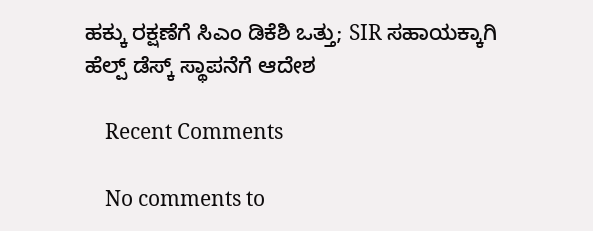ಹಕ್ಕು ರಕ್ಷಣೆಗೆ ಸಿಎಂ ಡಿಕೆಶಿ ಒತ್ತು; SIR ಸಹಾಯಕ್ಕಾಗಿ ಹೆಲ್ಪ್‌ ಡೆಸ್ಕ್‌ ಸ್ಥಾಪನೆಗೆ ಆದೇಶ

    Recent Comments

    No comments to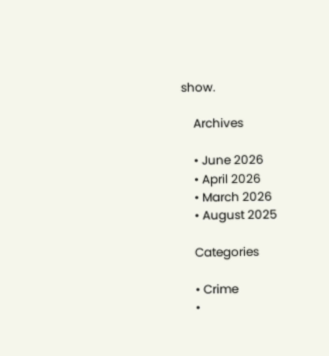show.

    Archives

    • June 2026
    • April 2026
    • March 2026
    • August 2025

    Categories

    • Crime
    •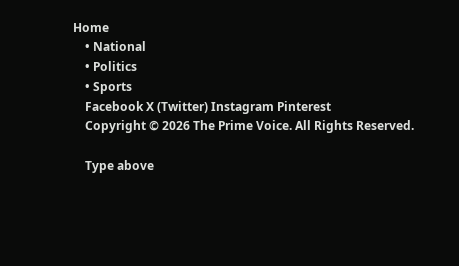Home
    • National
    • Politics
    • Sports
    Facebook X (Twitter) Instagram Pinterest
    Copyright © 2026 The Prime Voice. All Rights Reserved.

    Type above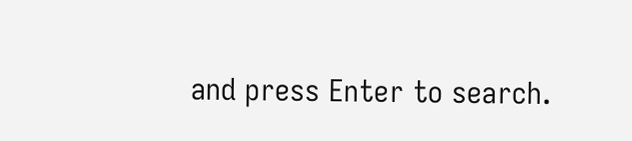and press Enter to search.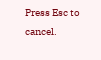Press Esc to cancel.